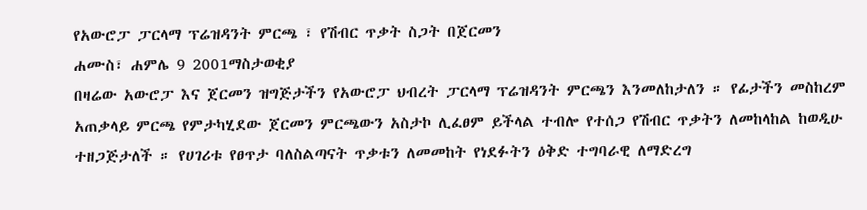የአውሮፓ ፓርላማ ፕሬዝዳንት ምርጫ ፣ የሽብር ጥቃት ስጋት በጀርመን
ሐሙስ፣ ሐምሌ 9 2001ማስታወቂያ
በዛሬው አውሮፓ እና ጀርመን ዝግጅታችን የአውሮፓ ህብረት ፓርላማ ፕሬዝዳንት ምርጫን እንመለከታለን ። የፊታችን መስከረም አጠቃላይ ምርጫ የምታካሂደው ጀርመን ምርጫውን አስታኮ ሊፈፀም ይችላል ተብሎ የተሰጋ የሽብር ጥቃትን ለመከላከል ከወዲሁ ተዘጋጅታለች ። የሀገሪቱ የፀጥታ ባለስልጣናት ጥቃቱን ለመመከት የነደፉትን ዕቅድ ተግባራዊ ለማድረግ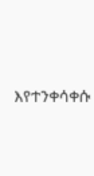እየተንቀሳቀሱ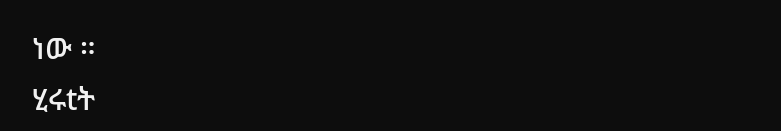ነው ።
ሂሩtት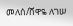መለሰ/ሸዋዬ ለገሠ